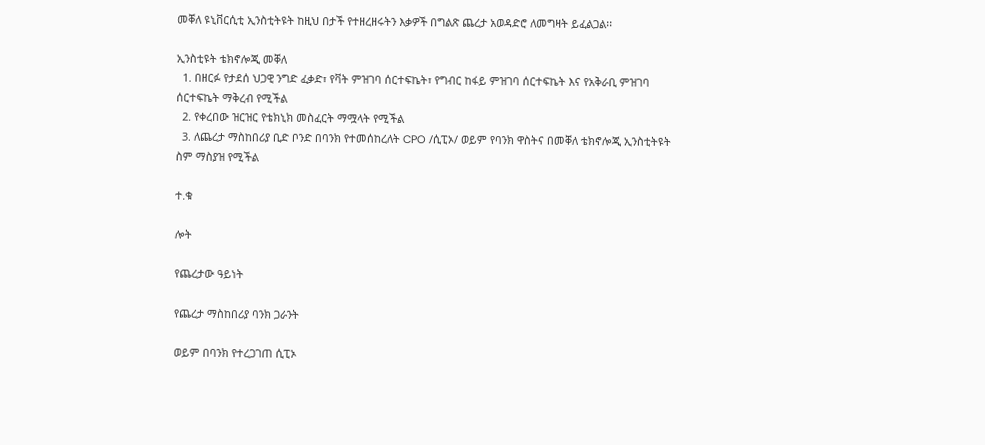መቐለ ዩኒቨርሲቲ ኢንስቲትዩት ከዚህ በታች የተዘረዘሩትን እቃዎች በግልጽ ጨረታ አወዳድሮ ለመግዛት ይፈልጋል፡፡

ኢንስቲዩት ቴክኖሎጂ መቐለ
  1. በዘርፉ የታደሰ ህጋዊ ንግድ ፈቃድ፣ የቫት ምዝገባ ሰርተፍኬት፣ የግብር ከፋይ ምዝገባ ሰርተፍኬት እና የአቅራቢ ምዝገባ ሰርተፍኬት ማቅረብ የሚችል
  2. የቀረበው ዝርዝር የቴክኒክ መስፈርት ማሟላት የሚችል
  3. ለጨረታ ማስከበሪያ ቢድ ቦንድ በባንክ የተመሰከረለት CPO /ሲፒኦ/ ወይም የባንክ ዋስትና በመቐለ ቴክኖሎጂ ኢንስቲትዩት ስም ማስያዝ የሚችል

ተ.ቁ

ሎት

የጨረታው ዓይነት

የጨረታ ማስከበሪያ ባንክ ጋራንት

ወይም በባንክ የተረጋገጠ ሲፒኦ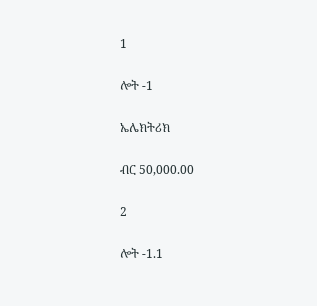1

ሎት -1

ኤሌክትሪክ

ብር 50,000.00

2

ሎት -1.1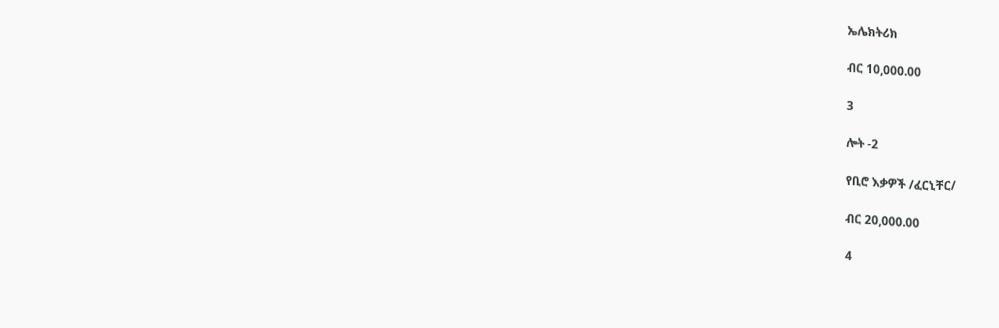ኤሌክትሪክ

ብር 10,000.00

3

ሎት -2

የቢሮ እቃዎች /ፈርኒቸር/

ብር 20,000.00

4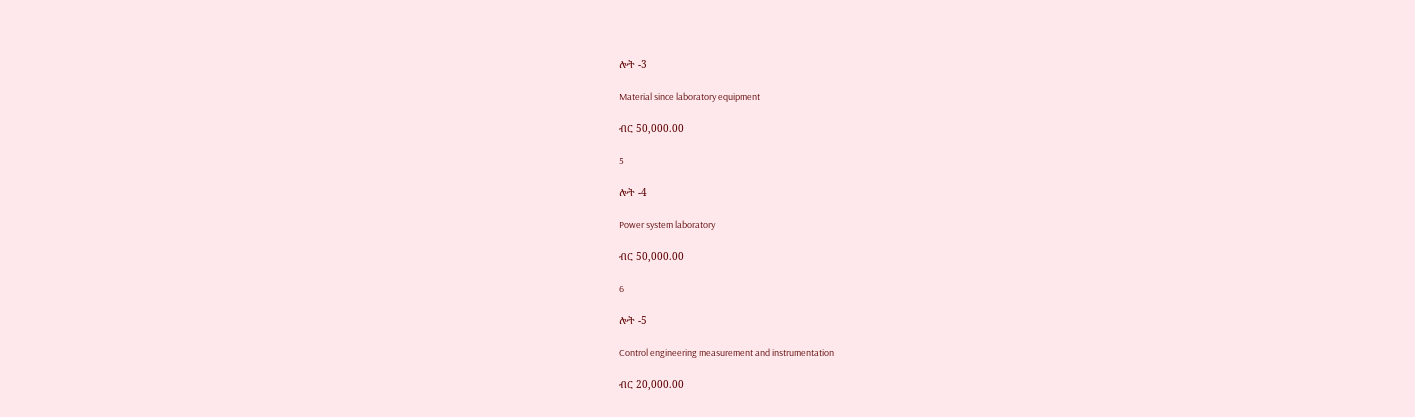ሎት -3

Material since laboratory equipment

ብር 50,000.00

5

ሎት -4

Power system laboratory

ብር 50,000.00

6

ሎት -5

Control engineering measurement and instrumentation

ብር 20,000.00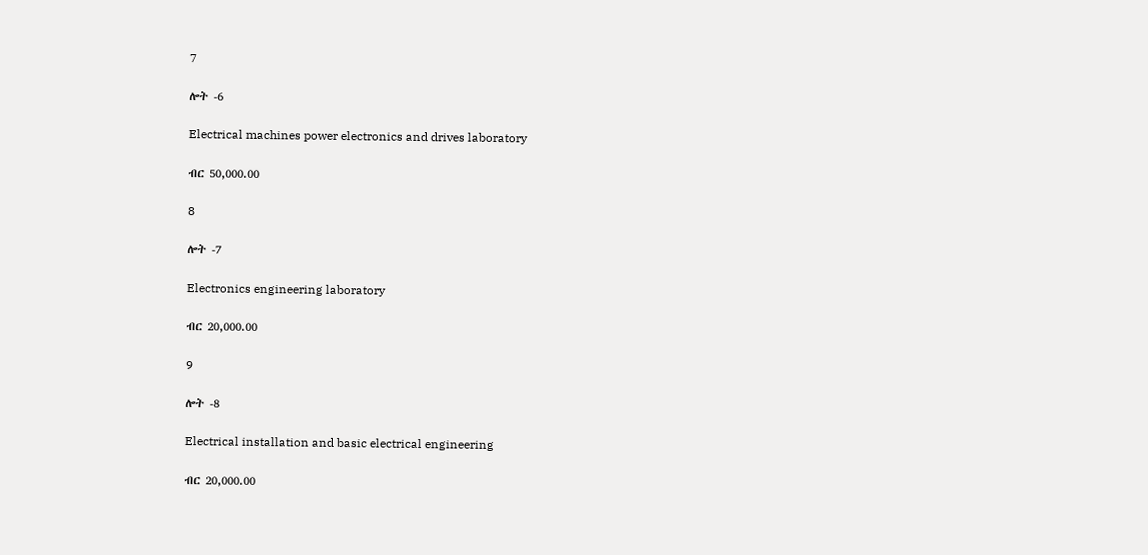7

ሎት -6

Electrical machines power electronics and drives laboratory

ብር 50,000.00

8

ሎት -7

Electronics engineering laboratory

ብር 20,000.00

9

ሎት -8

Electrical installation and basic electrical engineering

ብር 20,000.00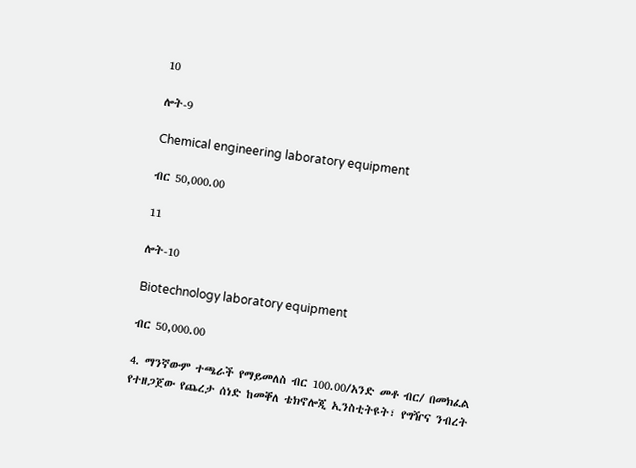10

ሎት-9

Chemical engineering laboratory equipment

ብር 50,000.00

11

ሎት-10

Biotechnology laboratory equipment

ብር 50,000.00

4. ማንኛውም ተጫራች የማይመለስ ብር 100.00/አንድ መቶ ብር/ በመክፈል የተዘጋጀው የጨረታ ሰነድ ከመቐለ ቴክኖሎጂ ኢንስቲትዩት፣ የግዥና ንብረት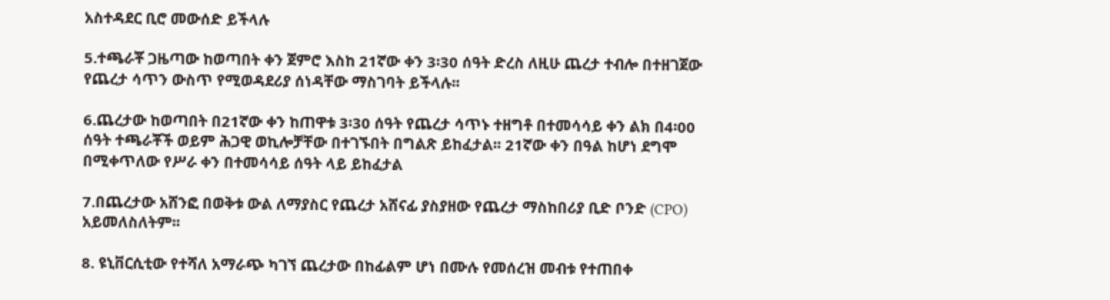አስተዳደር ቢሮ መውሰድ ይችላሉ

5.ተጫራቾ ጋዜጣው ከወጣበት ቀን ጀምሮ እስከ 21ኛው ቀን 3፡30 ሰዓት ድረስ ለዚሁ ጨረታ ተብሎ በተዘገጀው የጨረታ ሳጥን ውስጥ የሚወዳደሪያ ሰነዳቸው ማስገባት ይችላሉ፡፡

6.ጨረታው ከወጣበት በ21ኛው ቀን ከጠዋቱ 3፡30 ሰዓት የጨረታ ሳጥኑ ተዘግቶ በተመሳሳይ ቀን ልክ በ4፡00 ሰዓት ተጫራቾች ወይም ሕጋዊ ወኪሎቻቸው በተገኙበት በግልጽ ይከፈታል፡፡ 21ኛው ቀን በዓል ከሆነ ደግሞ በሚቀጥለው የሥራ ቀን በተመሳሳይ ሰዓት ላይ ይከፈታል

7.በጨረታው አሸንፎ በወቅቱ ውል ለማያስር የጨረታ አሸናፊ ያስያዘው የጨረታ ማስከበሪያ ቢድ ቦንድ (CPO) አይመለስለትም፡፡

8. ዩኒቨርሲቲው የተሻለ አማራጭ ካገኘ ጨረታው በከፊልም ሆነ በሙሉ የመሰረዝ መብቱ የተጠበቀ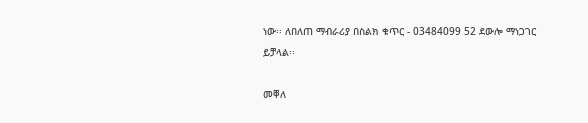ነው፡፡ ለበለጠ ማብራሪያ በስልክ ቁጥር - 03484099 52 ደውሎ ማነጋገር ይቻላል፡፡

መቐለ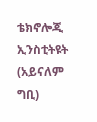ቴክኖሎጂ ኢንስቲትዩት (አይናለም ግቢ)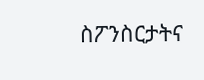ስፖንስርታትና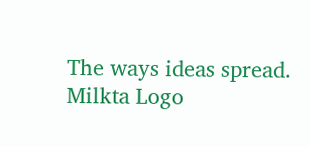The ways ideas spread.
Milkta Logo